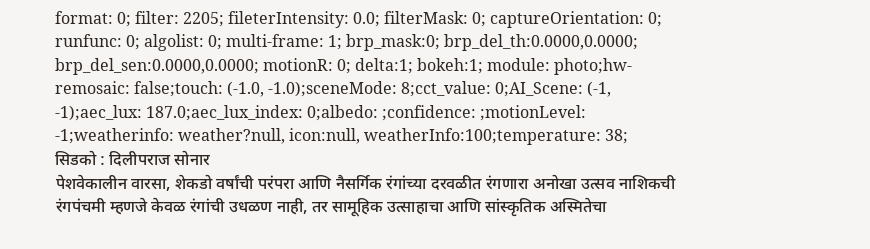format: 0; filter: 2205; fileterIntensity: 0.0; filterMask: 0; captureOrientation: 0; runfunc: 0; algolist: 0; multi-frame: 1; brp_mask:0; brp_del_th:0.0000,0.0000; brp_del_sen:0.0000,0.0000; motionR: 0; delta:1; bokeh:1; module: photo;hw-remosaic: false;touch: (-1.0, -1.0);sceneMode: 8;cct_value: 0;AI_Scene: (-1, -1);aec_lux: 187.0;aec_lux_index: 0;albedo: ;confidence: ;motionLevel: -1;weatherinfo: weather?null, icon:null, weatherInfo:100;temperature: 38;
सिडको : दिलीपराज सोनार
पेशवेकालीन वारसा, शेकडो वर्षांची परंपरा आणि नैसर्गिक रंगांच्या दरवळीत रंगणारा अनोखा उत्सव नाशिकची रंगपंचमी म्हणजे केवळ रंगांची उधळण नाही, तर सामूहिक उत्साहाचा आणि सांस्कृतिक अस्मितेचा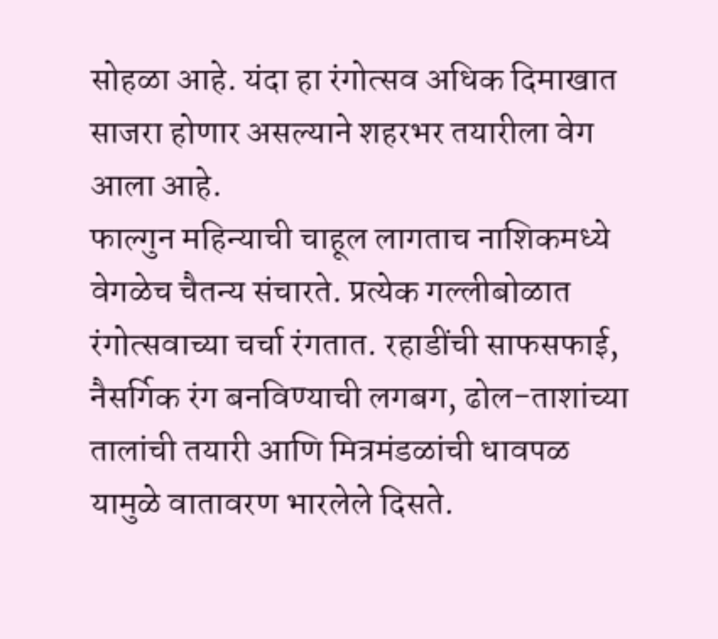सोहळा आहे. यंदा हा रंगोत्सव अधिक दिमाखात साजरा होणार असल्याने शहरभर तयारीला वेग आला आहे.
फाल्गुन महिन्याची चाहूल लागताच नाशिकमध्ये वेगळेच चैतन्य संचारते. प्रत्येक गल्लीबोळात रंगोत्सवाच्या चर्चा रंगतात. रहाडींची साफसफाई, नैसर्गिक रंग बनविण्याची लगबग, ढोल-ताशांच्या तालांची तयारी आणि मित्रमंडळांची धावपळ यामुळे वातावरण भारलेले दिसते.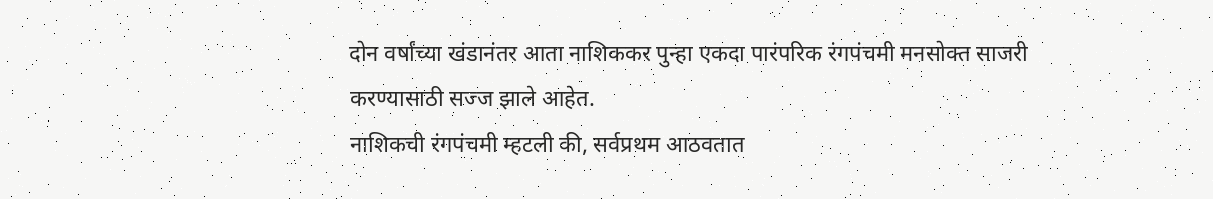दोन वर्षांच्या खंडानंतर आता नाशिककर पुन्हा एकदा पारंपरिक रंगपंचमी मनसोक्त साजरी करण्यासाठी सज्ज झाले आहेत.
नाशिकची रंगपंचमी म्हटली की, सर्वप्रथम आठवतात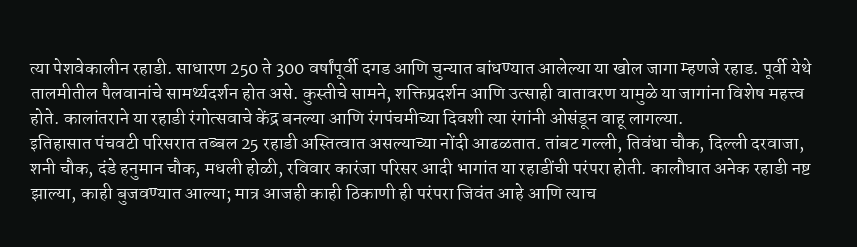त्या पेशवेकालीन रहाडी. साधारण 250 ते 300 वर्षांपूर्वी दगड आणि चुन्यात बांधण्यात आलेल्या या खोल जागा म्हणजे रहाड. पूर्वी येथे तालमीतील पैलवानांचे सामर्थ्यदर्शन होत असे. कुस्तीचे सामने, शक्तिप्रदर्शन आणि उत्साही वातावरण यामुळे या जागांना विशेष महत्त्व होते. कालांतराने या रहाडी रंगोत्सवाचे केंद्र बनल्या आणि रंगपंचमीच्या दिवशी त्या रंगांनी ओसंडून वाहू लागल्या.
इतिहासात पंचवटी परिसरात तब्बल 25 रहाडी अस्तित्वात असल्याच्या नोंदी आढळतात. तांबट गल्ली, तिवंधा चौक, दिल्ली दरवाजा, शनी चौक, दंडे हनुमान चौक, मधली होळी, रविवार कारंजा परिसर आदी भागांत या रहाडींची परंपरा होती. कालौघात अनेक रहाडी नष्ट झाल्या, काही बुजवण्यात आल्या; मात्र आजही काही ठिकाणी ही परंपरा जिवंत आहे आणि त्याच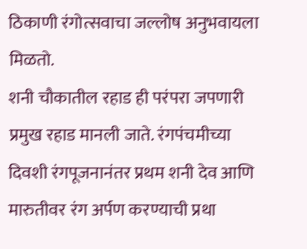ठिकाणी रंगोत्सवाचा जल्लोष अनुभवायला मिळतो.
शनी चौकातील रहाड ही परंपरा जपणारी प्रमुख रहाड मानली जाते. रंगपंचमीच्या दिवशी रंगपूजनानंतर प्रथम शनी देव आणि मारुतीवर रंग अर्पण करण्याची प्रथा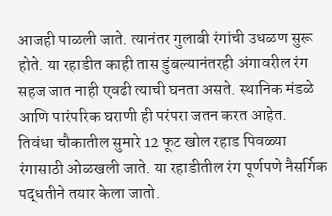आजही पाळली जाते. त्यानंतर गुलाबी रंगांची उधळण सुरू होते. या रहाडीत काही तास डुंबल्यानंतरही अंगावरील रंग सहज जात नाही एवढी त्याची घनता असते. स्थानिक मंडळे आणि पारंपरिक घराणी ही परंपरा जतन करत आहेत.
तिवंधा चौकातील सुमारे 12 फूट खोल रहाड पिवळ्या रंगासाठी ओळखली जाते. या रहाडीतील रंग पूर्णपणे नैसर्गिक पद्धतीने तयार केला जातो.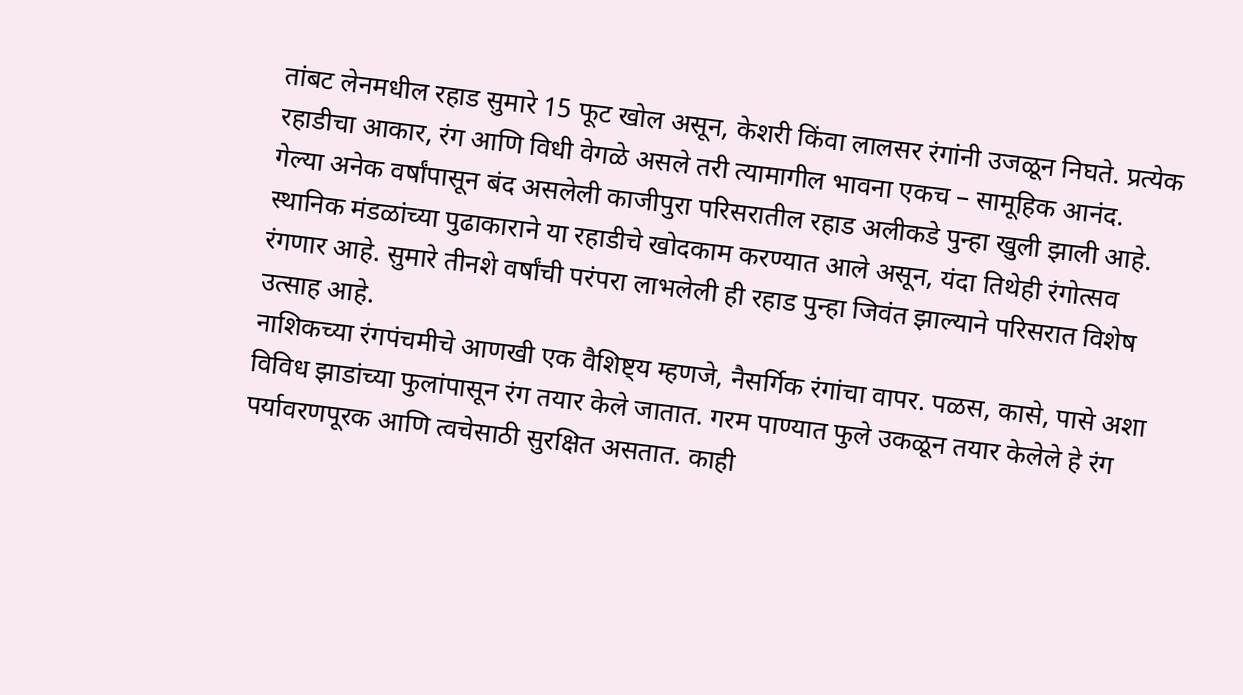तांबट लेनमधील रहाड सुमारे 15 फूट खोल असून, केशरी किंवा लालसर रंगांनी उजळून निघते. प्रत्येक रहाडीचा आकार, रंग आणि विधी वेगळे असले तरी त्यामागील भावना एकच – सामूहिक आनंद.
गेल्या अनेक वर्षांपासून बंद असलेली काजीपुरा परिसरातील रहाड अलीकडे पुन्हा खुली झाली आहे. स्थानिक मंडळांच्या पुढाकाराने या रहाडीचे खोदकाम करण्यात आले असून, यंदा तिथेही रंगोत्सव रंगणार आहे. सुमारे तीनशे वर्षांची परंपरा लाभलेली ही रहाड पुन्हा जिवंत झाल्याने परिसरात विशेष उत्साह आहे.
नाशिकच्या रंगपंचमीचे आणखी एक वैशिष्ट्य म्हणजे, नैसर्गिक रंगांचा वापर. पळस, कासे, पासे अशा विविध झाडांच्या फुलांपासून रंग तयार केले जातात. गरम पाण्यात फुले उकळून तयार केलेले हे रंग पर्यावरणपूरक आणि त्वचेसाठी सुरक्षित असतात. काही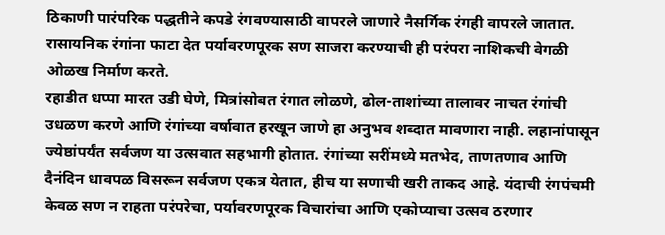ठिकाणी पारंपरिक पद्धतीने कपडे रंगवण्यासाठी वापरले जाणारे नैसर्गिक रंगही वापरले जातात. रासायनिक रंगांना फाटा देत पर्यावरणपूरक सण साजरा करण्याची ही परंपरा नाशिकची वेगळी ओळख निर्माण करते.
रहाडीत धप्पा मारत उडी घेणे, मित्रांसोबत रंगात लोळणे, ढोल-ताशांच्या तालावर नाचत रंगांची उधळण करणे आणि रंगांच्या वर्षावात हरखून जाणे हा अनुभव शब्दात मावणारा नाही. लहानांपासून ज्येष्ठांपर्यंत सर्वजण या उत्सवात सहभागी होतात. रंगांच्या सरींमध्ये मतभेद, ताणतणाव आणि दैनंदिन धावपळ विसरून सर्वजण एकत्र येतात, हीच या सणाची खरी ताकद आहे. यंदाची रंगपंचमी केवळ सण न राहता परंपरेचा, पर्यावरणपूरक विचारांचा आणि एकोप्याचा उत्सव ठरणार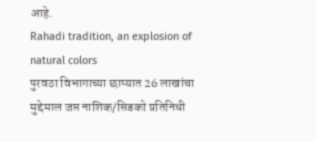आहे.
Rahadi tradition, an explosion of natural colors
पुरवठा विभागाच्या छाप्यात 26 लाखांचा मुद्देमाल जप्त नाशिक/सिडको प्रतिनिधी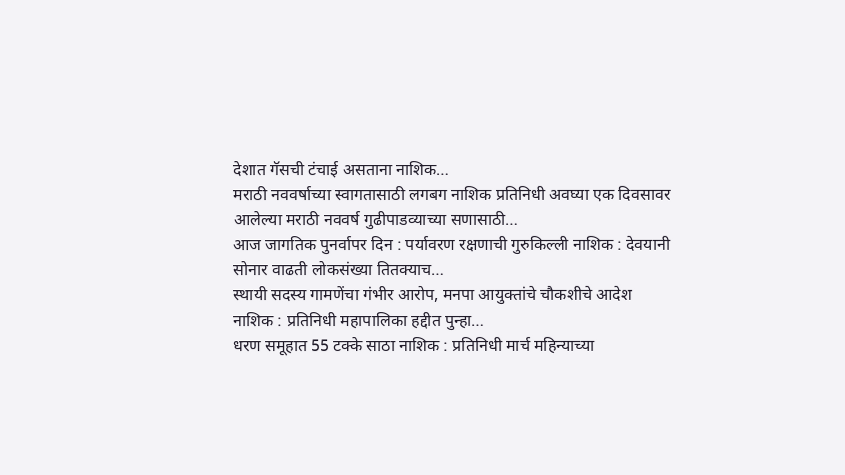देशात गॅसची टंचाई असताना नाशिक…
मराठी नववर्षाच्या स्वागतासाठी लगबग नाशिक प्रतिनिधी अवघ्या एक दिवसावर आलेल्या मराठी नववर्ष गुढीपाडव्याच्या सणासाठी…
आज जागतिक पुनर्वापर दिन : पर्यावरण रक्षणाची गुरुकिल्ली नाशिक : देवयानी सोनार वाढती लोकसंख्या तितक्याच…
स्थायी सदस्य गामणेंचा गंभीर आरोप, मनपा आयुक्तांचे चौकशीचे आदेश नाशिक : प्रतिनिधी महापालिका हद्दीत पुन्हा…
धरण समूहात 55 टक्के साठा नाशिक : प्रतिनिधी मार्च महिन्याच्या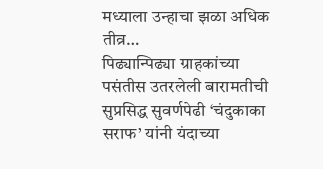मध्याला उन्हाचा झळा अधिक तीव्र…
पिढ्यान्पिढ्या ग्राहकांच्या पसंतीस उतरलेली बारामतीची सुप्रसिद्ध सुवर्णपेढी ‘चंदुकाका सराफ’ यांनी यंदाच्या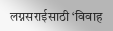लग्नसराईसाठी ‘विवाह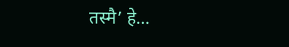तस्मै’ हे…